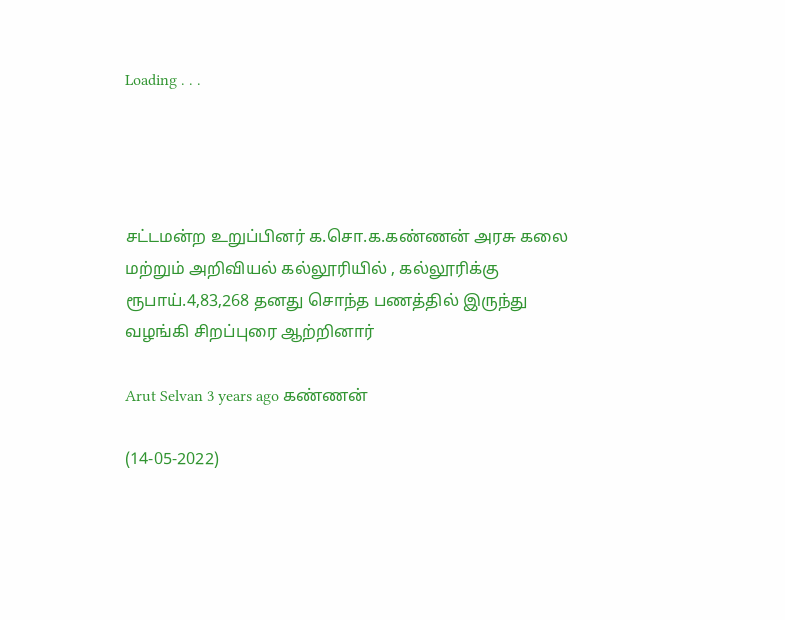Loading . . .




சட்டமன்ற உறுப்பினர் க.சொ.க.கண்ணன் அரசு கலை மற்றும் அறிவியல் கல்லூரியில் , கல்லூரிக்கு ரூபாய்.4,83,268 தனது சொந்த பணத்தில் இருந்து வழங்கி சிறப்புரை ஆற்றினார்

Arut Selvan 3 years ago கண்ணன்

(14-05-2022)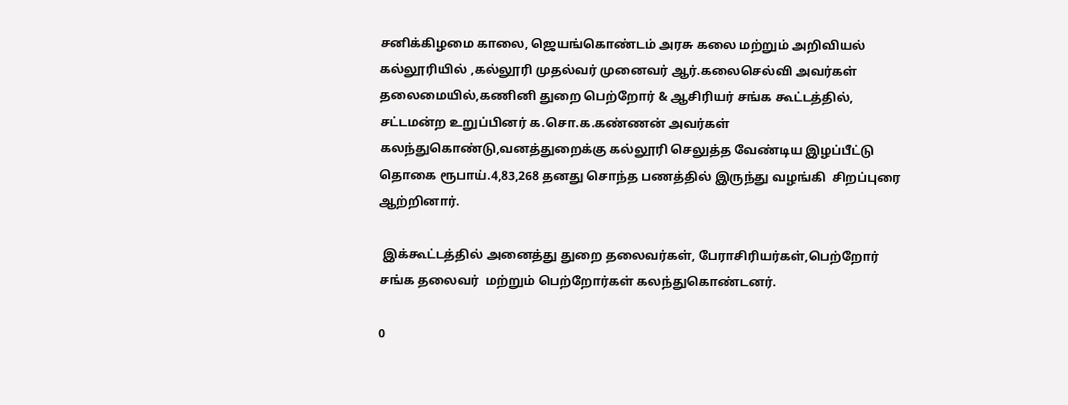சனிக்கிழமை காலை, ஜெயங்கொண்டம் அரசு கலை மற்றும் அறிவியல் கல்லூரியில் ,கல்லூரி முதல்வர் முனைவர் ஆர்.கலைசெல்வி அவர்கள் தலைமையில்,கணினி துறை பெற்றோர் & ஆசிரியர் சங்க கூட்டத்தில், சட்டமன்ற உறுப்பினர் க.சொ.க.கண்ணன் அவர்கள் கலந்துகொண்டு,வனத்துறைக்கு கல்லூரி செலுத்த வேண்டிய இழப்பீட்டு தொகை ரூபாய்.4,83,268 தனது சொந்த பணத்தில் இருந்து வழங்கி  சிறப்புரை ஆற்றினார்.

 இக்கூட்டத்தில் அனைத்து துறை தலைவர்கள், பேராசிரியர்கள்,பெற்றோர் சங்க தலைவர்  மற்றும் பெற்றோர்கள் கலந்துகொண்டனர்.

0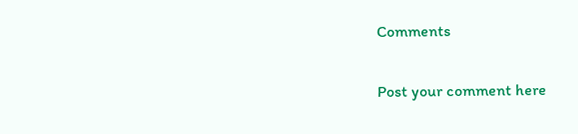Comments

Post your comment here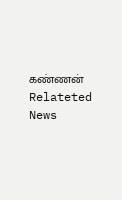கண்ணன் Relateted News